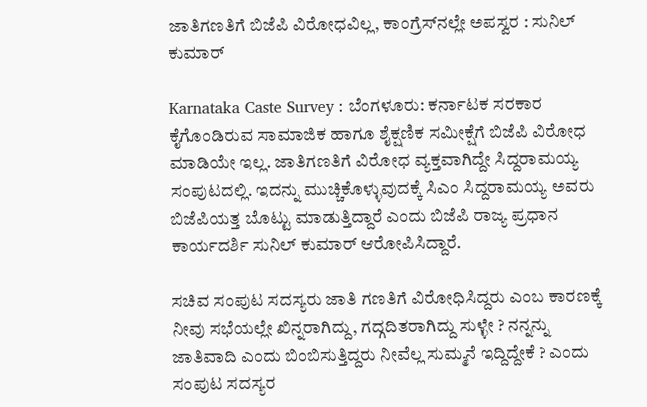ಜಾತಿಗಣತಿಗೆ ಬಿಜೆಪಿ ವಿರೋಧವಿಲ್ಲ, ಕಾಂಗ್ರೆಸ್‌ನಲ್ಲೇ ಅಪಸ್ವರ : ಸುನಿಲ್‌ ಕುಮಾರ್‌

Karnataka Caste Survey : ಬೆಂಗಳೂರು: ಕರ್ನಾಟಕ ಸರಕಾರ ಕೈಗೊಂಡಿರುವ ಸಾಮಾಜಿಕ ಹಾಗೂ ಶೈಕ್ಷಣಿಕ ಸಮೀಕ್ಷೆಗೆ ಬಿಜೆಪಿ ವಿರೋಧ ಮಾಡಿಯೇ ಇಲ್ಲ. ಜಾತಿಗಣತಿಗೆ ವಿರೋಧ ವ್ಯಕ್ತವಾಗಿದ್ದೇ ಸಿದ್ದರಾಮಯ್ಯ ಸಂಪುಟದಲ್ಲಿ. ಇದನ್ನು ಮುಚ್ಚಿಕೊಳ್ಳುವುದಕ್ಕೆ ಸಿಎಂ ಸಿದ್ದರಾಮಯ್ಯ ಅವರು ಬಿಜೆಪಿಯತ್ತ ಬೊಟ್ಟು ಮಾಡುತ್ತಿದ್ದಾರೆ ಎಂದು ಬಿಜೆಪಿ ರಾಜ್ಯ ಪ್ರಧಾನ ಕಾರ್ಯದರ್ಶಿ ಸುನಿಲ್‌ ಕುಮಾರ್‌ ಆರೋಪಿಸಿದ್ದಾರೆ.

ಸಚಿವ ಸಂಪುಟ ಸದಸ್ಯರು ಜಾತಿ ಗಣತಿಗೆ ವಿರೋಧಿಸಿದ್ದರು ಎಂಬ ಕಾರಣಕ್ಕೆ ನೀವು ಸಭೆಯಲ್ಲೇ ಖಿನ್ನರಾಗಿದ್ದು, ಗದ್ಗದಿತರಾಗಿದ್ದು ಸುಳ್ಳೇ ? ನನ್ನನ್ನು ಜಾತಿವಾದಿ ಎಂದು ಬಿಂಬಿಸುತ್ತಿದ್ದರು ನೀವೆಲ್ಲ ಸುಮ್ಮನೆ ಇದ್ದಿದ್ದೇಕೆ ? ಎಂದು ಸಂಪುಟ ಸದಸ್ಯರ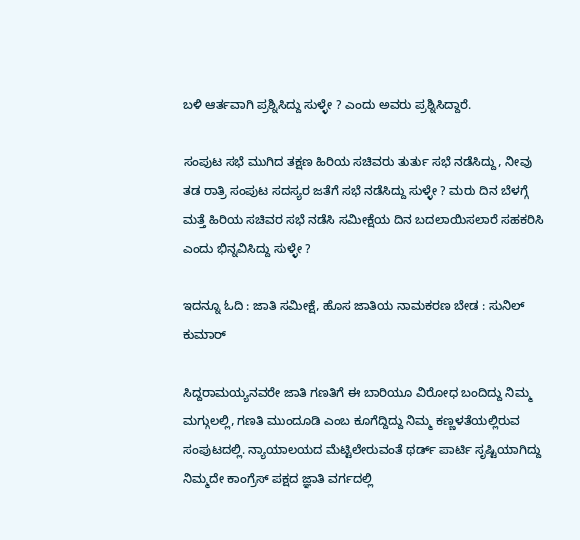ಬಳಿ ಆರ್ತವಾಗಿ ಪ್ರಶ್ನಿಸಿದ್ದು ಸುಳ್ಳೇ ? ಎಂದು ಅವರು ಪ್ರಶ್ನಿಸಿದ್ದಾರೆ.

ಸಂಪುಟ ಸಭೆ ಮುಗಿದ ತಕ್ಷಣ ಹಿರಿಯ ಸಚಿವರು ತುರ್ತು ಸಭೆ ನಡೆಸಿದ್ದು, ನೀವು ತಡ ರಾತ್ರಿ ಸಂಪುಟ ಸದಸ್ಯರ ಜತೆಗೆ ಸಭೆ ನಡೆಸಿದ್ದು ಸುಳ್ಳೇ ? ಮರು ದಿನ ಬೆಳಗ್ಗೆ ಮತ್ತೆ ಹಿರಿಯ ಸಚಿವರ ಸಭೆ ನಡೆಸಿ ಸಮೀಕ್ಷೆಯ ದಿನ ಬದಲಾಯಿಸಲಾರೆ ಸಹಕರಿಸಿ ಎಂದು ಭಿನ್ನವಿಸಿದ್ದು ಸುಳ್ಳೇ ?

ಇದನ್ನೂ ಓದಿ : ಜಾತಿ ಸಮೀಕ್ಷೆ, ಹೊಸ ಜಾತಿಯ ನಾಮಕರಣ ಬೇಡ : ಸುನಿಲ್‌ ಕುಮಾರ್‌

ಸಿದ್ದರಾಮಯ್ಯನವರೇ ಜಾತಿ ಗಣತಿಗೆ ಈ ಬಾರಿಯೂ ವಿರೋಧ ಬಂದಿದ್ದು ನಿಮ್ಮ ಮಗ್ಗುಲಲ್ಲಿ, ಗಣತಿ ಮುಂದೂಡಿ ಎಂಬ ಕೂಗೆದ್ದಿದ್ದು ನಿಮ್ಮ ಕಣ್ಣಳತೆಯಲ್ಲಿರುವ ಸಂಪುಟದಲ್ಲಿ. ನ್ಯಾಯಾಲಯದ ಮೆಟ್ಟಿಲೇರುವಂತೆ ಥರ್ಡ್ ಪಾರ್ಟಿ ಸೃಷ್ಟಿಯಾಗಿದ್ದು ನಿಮ್ಮದೇ ಕಾಂಗ್ರೆಸ್ ಪಕ್ಷದ ಜ್ಞಾತಿ ವರ್ಗದಲ್ಲಿ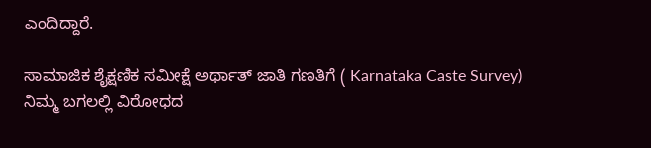ಎಂದಿದ್ದಾರೆ.

ಸಾಮಾಜಿಕ ಶೈಕ್ಷಣಿಕ ಸಮೀಕ್ಷೆ ಅರ್ಥಾತ್ ಜಾತಿ ಗಣತಿಗೆ ( Karnataka Caste Survey) ನಿಮ್ಮ ಬಗಲಲ್ಲಿ ವಿರೋಧದ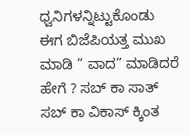ಧ್ವನಿಗಳನ್ನಿಟ್ಟುಕೊಂಡು ಈಗ ಬಿಜೆಪಿಯತ್ತ ಮುಖ ಮಾಡಿ ” ವಾದ” ಮಾಡಿದರೆ ಹೇಗೆ ? ಸಬ್ ಕಾ ಸಾತ್ ಸಬ್ ಕಾ ವಿಕಾಸ್ ಕ್ಕಿಂತ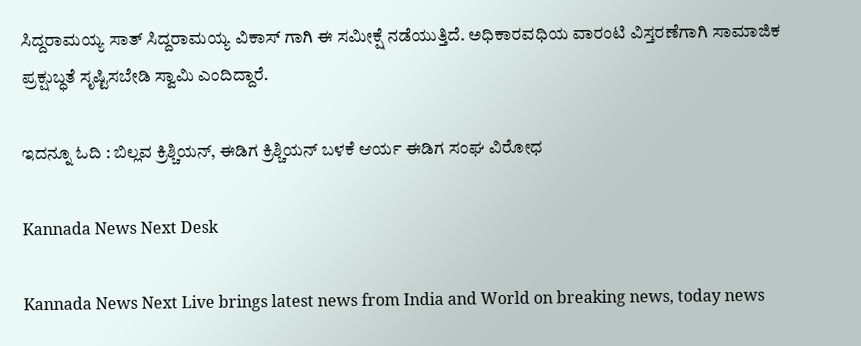ಸಿದ್ದರಾಮಯ್ಯ ಸಾತ್ ಸಿದ್ದರಾಮಯ್ಯ ವಿಕಾಸ್ ಗಾಗಿ ಈ ಸಮೀಕ್ಷೆ ನಡೆಯುತ್ತಿದೆ. ಅಧಿಕಾರವಧಿಯ ವಾರಂಟಿ ವಿಸ್ತರಣೆಗಾಗಿ ಸಾಮಾಜಿಕ ಪ್ರಕ್ಷುಬ್ಧತೆ ಸೃಷ್ಟಿಸಬೇಡಿ ಸ್ವಾಮಿ ಎಂದಿದ್ದಾರೆ.

ಇದನ್ನೂ ಓದಿ : ಬಿಲ್ಲವ ಕ್ರಿಶ್ಚಿಯನ್‌, ಈಡಿಗ ಕ್ರಿಶ್ಚಿಯನ್ ಬಳಕೆ ಆರ್ಯ ಈಡಿಗ ಸಂಘ ವಿರೋಧ

Kannada News Next Desk

Kannada News Next Live brings latest news from India and World on breaking news, today news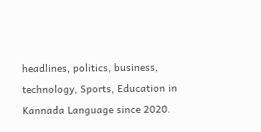headlines, politics, business, technology, Sports, Education in Kannada Language since 2020.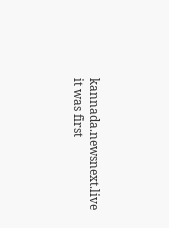kannada.newsnext.live it was first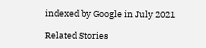indexed by Google in July 2021

Related Stories